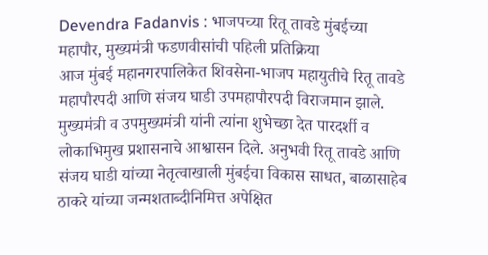Devendra Fadanvis : भाजपच्या रितू तावडे मुंबईच्या महापौर, मुख्यमंत्री फडणवीसांची पहिली प्रतिक्रिया
आज मुंबई महानगरपालिकेत शिवसेना-भाजप महायुतीचे रितू तावडे महापौरपदी आणि संजय घाडी उपमहापौरपदी विराजमान झाले. मुख्यमंत्री व उपमुख्यमंत्री यांनी त्यांना शुभेच्छा देत पारदर्शी व लोकाभिमुख प्रशासनाचे आश्वासन दिले. अनुभवी रितू तावडे आणि संजय घाडी यांच्या नेतृत्वाखाली मुंबईचा विकास साधत, बाळासाहेब ठाकरे यांच्या जन्मशताब्दीनिमित्त अपेक्षित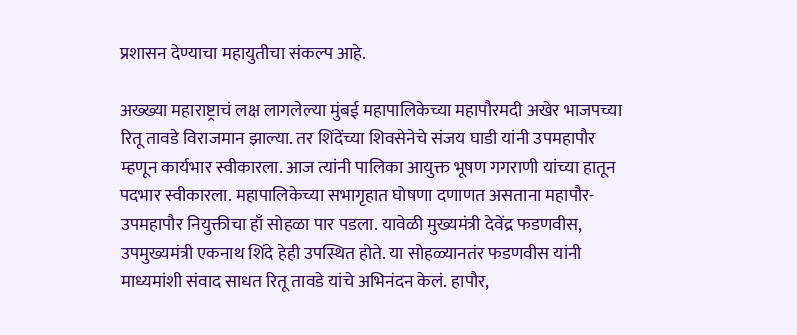प्रशासन देण्याचा महायुतीचा संकल्प आहे.

अख्ख्या महाराष्ट्राचं लक्ष लागलेल्या मुंबई महापालिकेच्या महापौरमदी अखेर भाजपच्या रितू तावडे विराजमान झाल्या. तर शिंदेंच्या शिवसेनेचे संजय घाडी यांनी उपमहापौर म्हणून कार्यभार स्वीकारला. आज त्यांनी पालिका आयुक्त भूषण गगराणी यांच्या हातून पदभार स्वीकारला. महापालिकेच्या सभागृहात घोषणा दणाणत असताना महापौर-उपमहापौर नियुक्तीचा हाँ सोहळा पार पडला. यावेळी मुख्यमंत्री देवेंद्र फडणवीस, उपमुख्यमंत्री एकनाथ शिंदे हेही उपस्थित होते. या सोहळ्यानतंर फडणवीस यांनी माध्यमांशी संवाद साधत रितू तावडे यांचे अभिनंदन केलं. हापौर,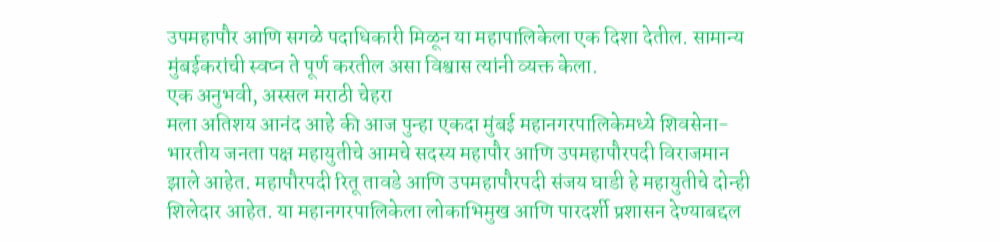उपमहापौर आणि सगळे पदाधिकारी मिळून या महापालिकेला एक दिशा देतील. सामान्य मुंबईकरांची स्वप्न ते पूर्ण करतील असा विश्वास त्यांनी व्यक्त केला.
एक अनुभवी, अस्सल मराठी चेहरा
मला अतिशय आनंद आहे की आज पुन्हा एकदा मुंबई महानगरपालिकेमध्ये शिवसेना- भारतीय जनता पक्ष महायुतीचे आमचे सदस्य महापौर आणि उपमहापौरपदी विराजमान झाले आहेत. महापौरपदी रितू तावडे आणि उपमहापौरपदी संजय घाडी हे महायुतीचे दोन्ही शिलेदार आहेत. या महानगरपालिकेला लोकाभिमुख आणि पारदर्शी प्रशासन देण्याबद्दल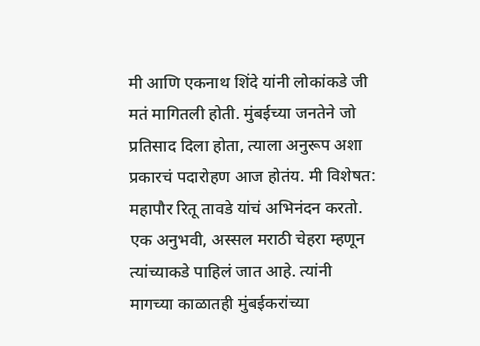मी आणि एकनाथ शिंदे यांनी लोकांकडे जी मतं मागितली होती. मुंबईच्या जनतेने जो प्रतिसाद दिला होता, त्याला अनुरूप अशा प्रकारचं पदारोहण आज होतंय. मी विशेषत: महापौर रितू तावडे यांचं अभिनंदन करतो. एक अनुभवी, अस्सल मराठी चेहरा म्हणून त्यांच्याकडे पाहिलं जात आहे. त्यांनी मागच्या काळातही मुंबईकरांच्या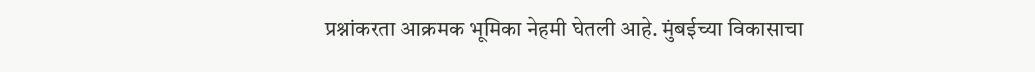प्रश्नांकरता आक्रमक भूमिका नेहमी घेतली आहे. मुंबईच्या विकासाचा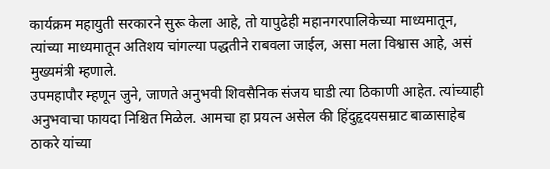कार्यक्रम महायुती सरकारने सुरू केला आहे, तो यापुढेही महानगरपालिकेच्या माध्यमातून, त्यांच्या माध्यमातून अतिशय चांगल्या पद्धतीने राबवला जाईल, असा मला विश्वास आहे, असं मुख्यमंत्री म्हणाले.
उपमहापौर म्हणून जुने, जाणते अनुभवी शिवसैनिक संजय घाडी त्या ठिकाणी आहेत. त्यांच्याही अनुभवाचा फायदा निश्चित मिळेल. आमचा हा प्रयत्न असेल की हिंदुहृदयसम्राट बाळासाहेब ठाकरे यांच्या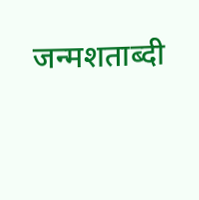जन्मशताब्दी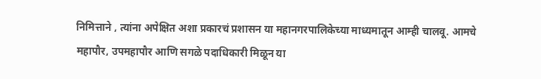निमित्ताने , त्यांना अपेक्षित अशा प्रकारचं प्रशासन या महानगरपालिकेच्या माध्यमातून आम्ही चालवू. आमचे महापौर, उपमहापौर आणि सगळे पदाधिकारी मिळून या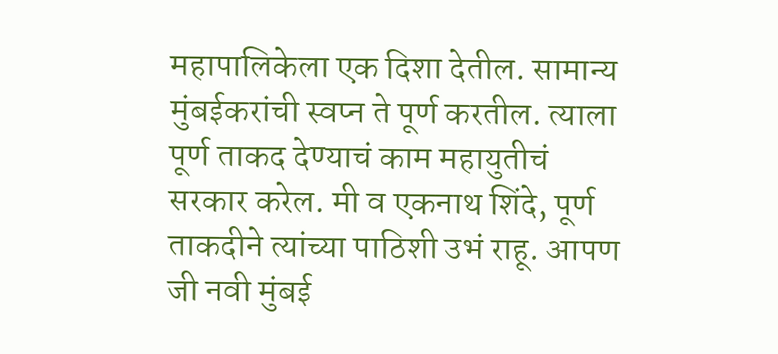महापालिकेला एक दिशा देतील. सामान्य मुंबईकरांची स्वप्न ते पूर्ण करतील. त्याला पूर्ण ताकद देण्याचं काम महायुतीचं सरकार करेल. मी व एकनाथ शिंदे, पूर्ण ताकदीने त्यांच्या पाठिशी उभं राहू. आपण जी नवी मुंबई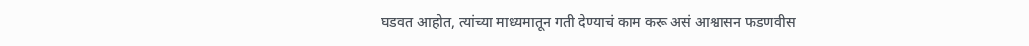घडवत आहोत, त्यांच्या माध्यमातून गती देण्याचं काम करू असं आश्वासन फडणवीस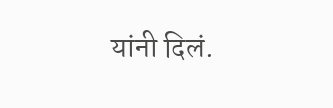यांनी दिलं.